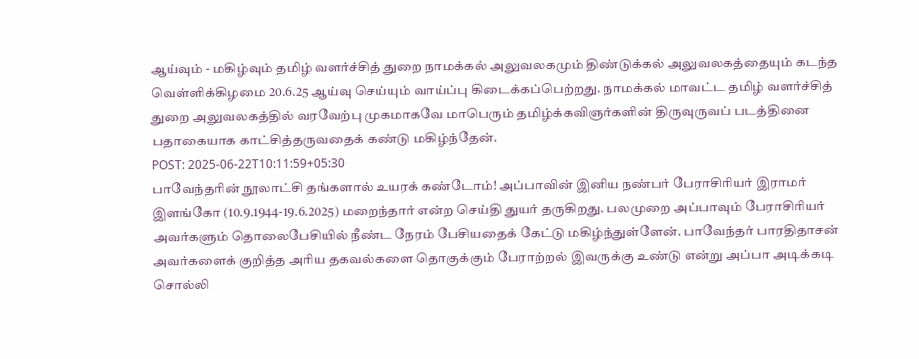ஆய்வும் - மகிழ்வும் தமிழ் வளர்ச்சித் துறை நாமக்கல் அலுவலகமும் திண்டுக்கல் அலுவலகத்தையும் கடந்த வெள்ளிக்கிழமை 20.6.25 ஆய்வு செய்யும் வாய்ப்பு கிடைக்கப்பெற்றது. நாமக்கல் மாவட்ட தமிழ் வளர்ச்சித் துறை அலுவலகத்தில் வரவேற்பு முகமாகவே மாபெரும் தமிழ்க்கவிஞர்களின் திருவுருவப் படத்தினை பதாகையாக காட்சித்தருவதைக் கண்டு மகிழ்ந்தேன்.
POST: 2025-06-22T10:11:59+05:30
பாவேந்தரின் நூலாட்சி தங்களால் உயரக் கண்டோம்! அப்பாவின் இனிய நண்பர் பேராசிரியர் இராமர் இளங்கோ (10.9.1944-19.6.2025) மறைந்தார் என்ற செய்தி துயர் தருகிறது. பலமுறை அப்பாவும் பேராசிரியர் அவர்களும் தொலைபேசியில் நீண்ட நேரம் பேசியதைக் கேட்டு மகிழ்ந்துள்ளேன். பாவேந்தர் பாரதிதாசன் அவர்களைக் குறித்த அரிய தகவல்களை தொகுக்கும் பேராற்றல் இவருக்கு உண்டு என்று அப்பா அடிக்கடி சொல்லி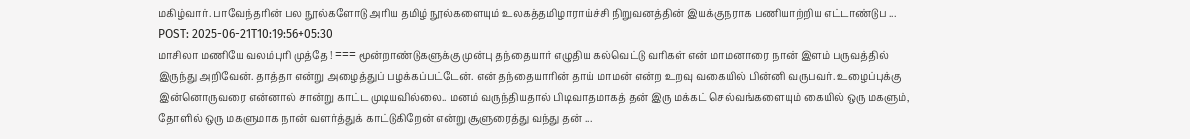மகிழ்வார். பாவேந்தரின் பல நூல்களோடு அரிய தமிழ் நூல்களையும் உலகத்தமிழாராய்ச்சி நிறுவனத்தின் இயக்குநராக பணியாற்றிய எட்டாண்டுப ...
POST: 2025-06-21T10:19:56+05:30
மாசிலா மணியே வலம்புரி முத்தே ! === மூன்றாண்டுகளுக்கு முன்பு தந்தையார் எழுதிய கல்வெட்டு வரிகள் என் மாமனாரை நான் இளம் பருவத்தில் இருந்து அறிவேன். தாத்தா என்று அழைத்துப் பழக்கப்பட்டேன். என் தந்தையாரின் தாய் மாமன் என்ற உறவு வகையில் பின்னி வருபவர். உழைப்புக்கு இன்னொருவரை என்னால் சான்று காட்ட முடியவில்லை.. மனம் வருந்தியதால் பிடிவாதமாகத் தன் இரு மக்கட் செல்வங்களையும் கையில் ஒரு மகளும், தோளில் ஒரு மகளுமாக நான் வளர்த்துக் காட்டுகிறேன் என்று சூளுரைத்து வந்து தன் ...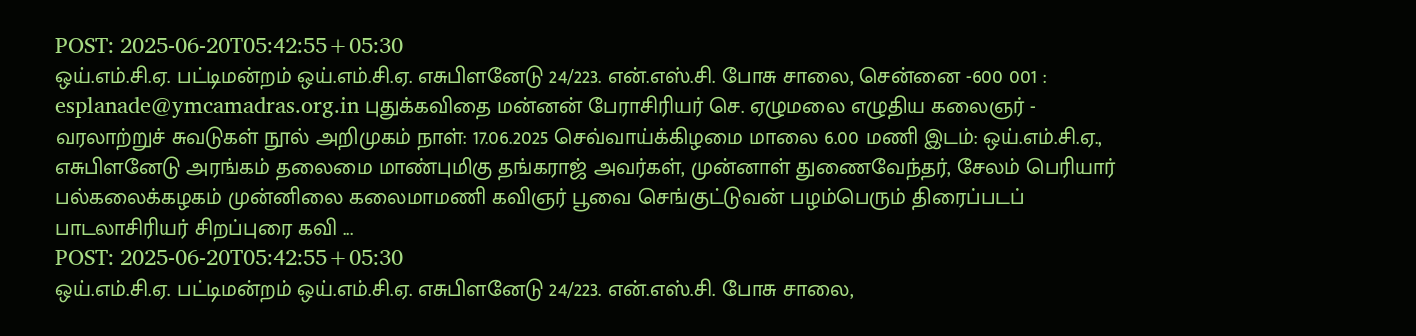POST: 2025-06-20T05:42:55+05:30
ஒய்.எம்.சி.ஏ. பட்டிமன்றம் ஒய்.எம்.சி.ஏ. எசுபிளனேடு 24/223. என்.எஸ்.சி. போசு சாலை, சென்னை -600 001 : esplanade@ymcamadras.org.in புதுக்கவிதை மன்னன் பேராசிரியர் செ. ஏழுமலை எழுதிய கலைஞர் - வரலாற்றுச் சுவடுகள் நூல் அறிமுகம் நாள்: 17.06.2025 செவ்வாய்க்கிழமை மாலை 6.00 மணி இடம்: ஒய்.எம்.சி.ஏ., எசுபிளனேடு அரங்கம் தலைமை மாண்புமிகு தங்கராஜ் அவர்கள், முன்னாள் துணைவேந்தர், சேலம் பெரியார் பல்கலைக்கழகம் முன்னிலை கலைமாமணி கவிஞர் பூவை செங்குட்டுவன் பழம்பெரும் திரைப்படப் பாடலாசிரியர் சிறப்புரை கவி ...
POST: 2025-06-20T05:42:55+05:30
ஒய்.எம்.சி.ஏ. பட்டிமன்றம் ஒய்.எம்.சி.ஏ. எசுபிளனேடு 24/223. என்.எஸ்.சி. போசு சாலை,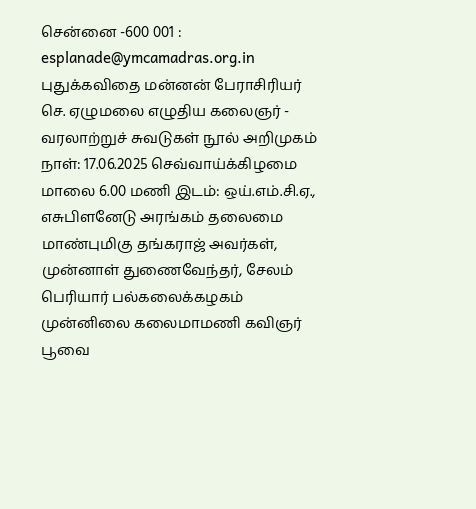சென்னை -600 001 : esplanade@ymcamadras.org.in புதுக்கவிதை மன்னன் பேராசிரியர் செ. ஏழுமலை எழுதிய கலைஞர் - வரலாற்றுச் சுவடுகள் நூல் அறிமுகம் நாள்: 17.06.2025 செவ்வாய்க்கிழமை மாலை 6.00 மணி இடம்: ஒய்.எம்.சி.ஏ., எசுபிளனேடு அரங்கம் தலைமை மாண்புமிகு தங்கராஜ் அவர்கள், முன்னாள் துணைவேந்தர், சேலம் பெரியார் பல்கலைக்கழகம் முன்னிலை கலைமாமணி கவிஞர் பூவை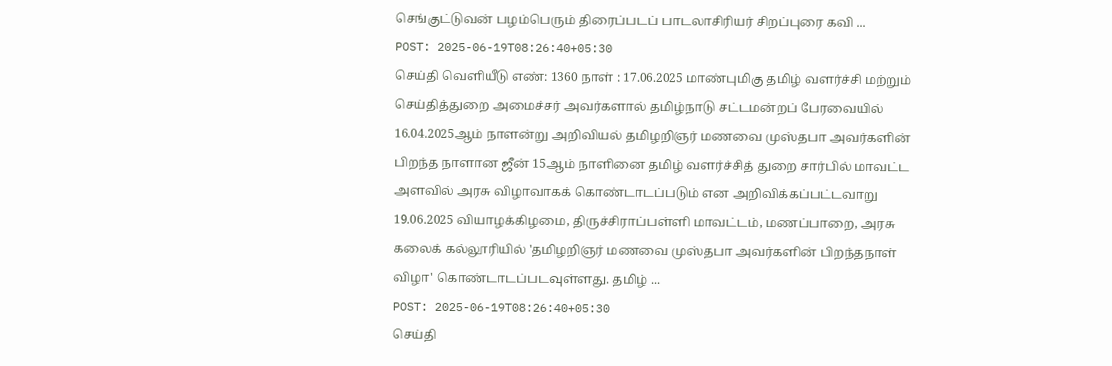செங்குட்டுவன் பழம்பெரும் திரைப்படப் பாடலாசிரியர் சிறப்புரை கவி ...
POST: 2025-06-19T08:26:40+05:30
செய்தி வெளியீடு எண்: 1360 நாள் : 17.06.2025 மாண்புமிகு தமிழ் வளர்ச்சி மற்றும் செய்தித்துறை அமைச்சர் அவர்களால் தமிழ்நாடு சட்டமன்றப் பேரவையில் 16.04.2025ஆம் நாளன்று அறிவியல் தமிழறிஞர் மணவை முஸ்தபா அவர்களின் பிறந்த நாளான ஜீன் 15ஆம் நாளினை தமிழ் வளர்ச்சித் துறை சார்பில் மாவட்ட அளவில் அரசு விழாவாகக் கொண்டாடப்படும் என அறிவிக்கப்பட்டவாறு 19.06.2025 வியாழக்கிழமை, திருச்சிராப்பள்ளி மாவட்டம், மணப்பாறை, அரசு கலைக் கல்லூரியில் 'தமிழறிஞர் மணவை முஸ்தபா அவர்களின் பிறந்தநாள் விழா' கொண்டாடப்படவுள்ளது. தமிழ் ...
POST: 2025-06-19T08:26:40+05:30
செய்தி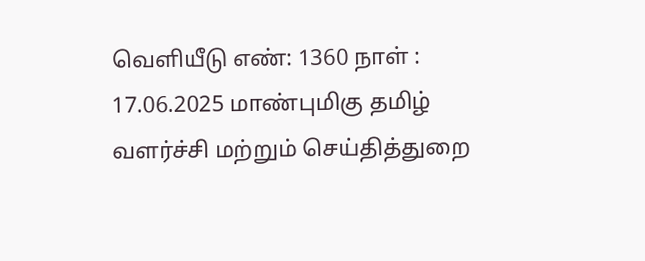வெளியீடு எண்: 1360 நாள் : 17.06.2025 மாண்புமிகு தமிழ் வளர்ச்சி மற்றும் செய்தித்துறை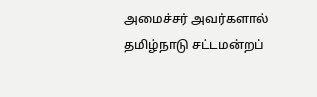அமைச்சர் அவர்களால் தமிழ்நாடு சட்டமன்றப்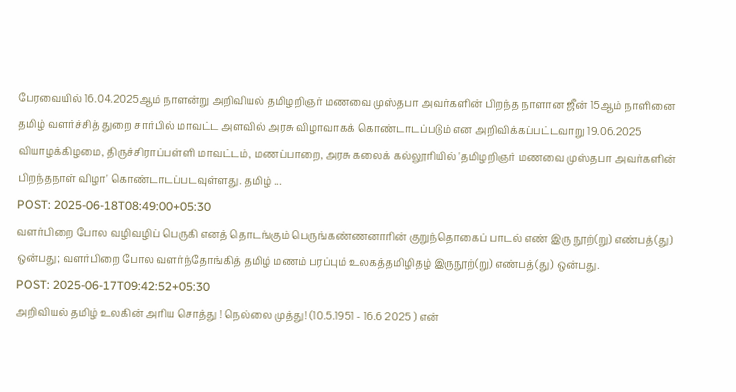பேரவையில் 16.04.2025ஆம் நாளன்று அறிவியல் தமிழறிஞர் மணவை முஸ்தபா அவர்களின் பிறந்த நாளான ஜீன் 15ஆம் நாளினை தமிழ் வளர்ச்சித் துறை சார்பில் மாவட்ட அளவில் அரசு விழாவாகக் கொண்டாடப்படும் என அறிவிக்கப்பட்டவாறு 19.06.2025 வியாழக்கிழமை, திருச்சிராப்பள்ளி மாவட்டம், மணப்பாறை, அரசு கலைக் கல்லூரியில் 'தமிழறிஞர் மணவை முஸ்தபா அவர்களின் பிறந்தநாள் விழா' கொண்டாடப்படவுள்ளது. தமிழ் ...
POST: 2025-06-18T08:49:00+05:30
வளர்பிறை போல வழிவழிப் பெருகி எனத் தொடங்கும் பெருங்கண்ணனாரின் குறுந்தொகைப் பாடல் எண் இரு நூற்(று) எண்பத்(து) ஒன்பது; வளர்பிறை போல வளர்ந்தோங்கித் தமிழ் மணம் பரப்பும் உலகத்தமிழிதழ் இருநூற்(று) எண்பத்(து) ஒன்பது.
POST: 2025-06-17T09:42:52+05:30
அறிவியல் தமிழ் உலகின் அரிய சொத்து ! நெல்லை முத்து! (10.5.1951 - 16.6 2025 ) என்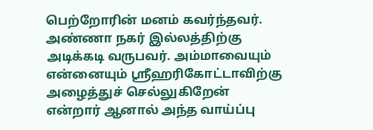பெற்றோரின் மனம் கவர்ந்தவர். அண்ணா நகர் இல்லத்திற்கு அடிக்கடி வருபவர். அம்மாவையும் என்னையும் ஸ்ரீஹரிகோட்டாவிற்கு அழைத்துச் செல்லுகிறேன் என்றார் ஆனால் அந்த வாய்ப்பு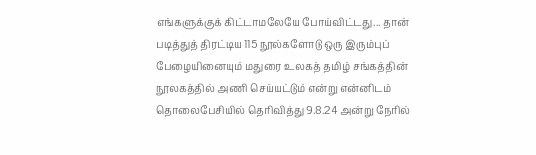எங்களுக்குக் கிட்டாமலேயே போய்விட்டது... தான் படித்துத் திரட்டிய 115 நூல்களோடு ஒரு இரும்புப் பேழையினையும் மதுரை உலகத் தமிழ் சங்கத்தின் நூலகத்தில் அணி செய்யட்டும் என்று என்னிடம் தொலைபேசியில் தெரிவித்து 9.8.24 அன்று நேரில்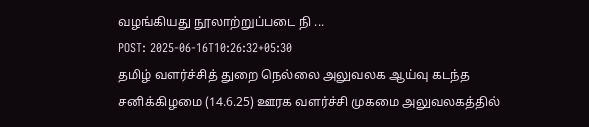வழங்கியது நூலாற்றுப்படை நி ...
POST: 2025-06-16T10:26:32+05:30
தமிழ் வளர்ச்சித் துறை நெல்லை அலுவலக ஆய்வு கடந்த சனிக்கிழமை (14.6.25) ஊரக வளர்ச்சி முகமை அலுவலகத்தில்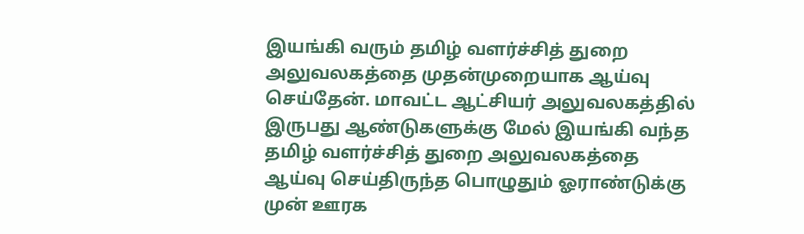இயங்கி வரும் தமிழ் வளர்ச்சித் துறை அலுவலகத்தை முதன்முறையாக ஆய்வு செய்தேன். மாவட்ட ஆட்சியர் அலுவலகத்தில் இருபது ஆண்டுகளுக்கு மேல் இயங்கி வந்த தமிழ் வளர்ச்சித் துறை அலுவலகத்தை ஆய்வு செய்திருந்த பொழுதும் ஓராண்டுக்கு முன் ஊரக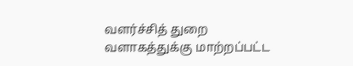வளர்ச்சித் துறை வளாகத்துக்கு மாற்றப்பட்ட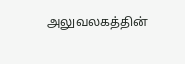அலுவலகத்தின்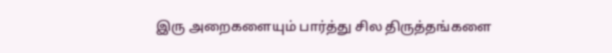இரு அறைகளையும் பார்த்து சில திருத்தங்களை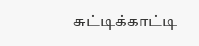சுட்டிக்காட்டி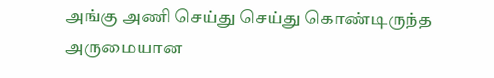அங்கு அணி செய்து செய்து கொண்டிருந்த அருமையான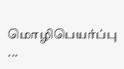மொழிபெயர்ப்பு ...